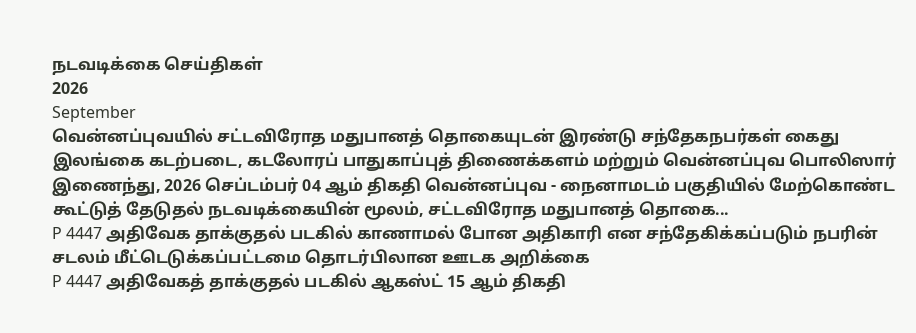நடவடிக்கை செய்திகள்
2026
September
வென்னப்புவயில் சட்டவிரோத மதுபானத் தொகையுடன் இரண்டு சந்தேகநபர்கள் கைது
இலங்கை கடற்படை, கடலோரப் பாதுகாப்புத் திணைக்களம் மற்றும் வென்னப்புவ பொலிஸார் இணைந்து, 2026 செப்டம்பர் 04 ஆம் திகதி வென்னப்புவ - நைனாமடம் பகுதியில் மேற்கொண்ட கூட்டுத் தேடுதல் நடவடிக்கையின் மூலம், சட்டவிரோத மதுபானத் தொகை...
P 4447 அதிவேக தாக்குதல் படகில் காணாமல் போன அதிகாரி என சந்தேகிக்கப்படும் நபரின் சடலம் மீட்டெடுக்கப்பட்டமை தொடர்பிலான ஊடக அறிக்கை
P 4447 அதிவேகத் தாக்குதல் படகில் ஆகஸ்ட் 15 ஆம் திகதி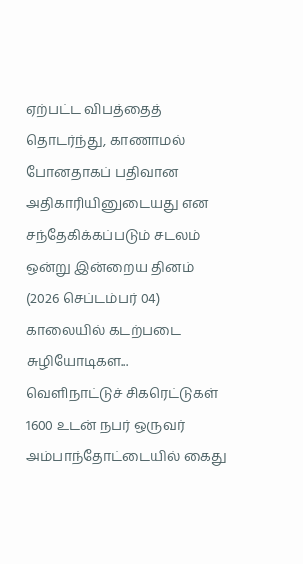ஏற்பட்ட விபத்தைத் தொடர்ந்து, காணாமல் போனதாகப் பதிவான அதிகாரியினுடையது என சந்தேகிக்கப்படும் சடலம் ஒன்று இன்றைய தினம் (2026 செப்டம்பர் 04) காலையில் கடற்படை சுழியோடிகள...
வெளிநாட்டுச் சிகரெட்டுகள் 1600 உடன் நபர் ஒருவர் அம்பாந்தோட்டையில் கைது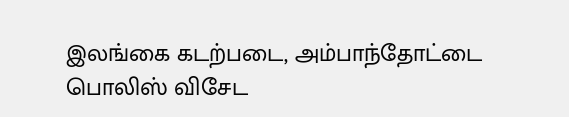இலங்கை கடற்படை, அம்பாந்தோட்டை பொலிஸ் விசேட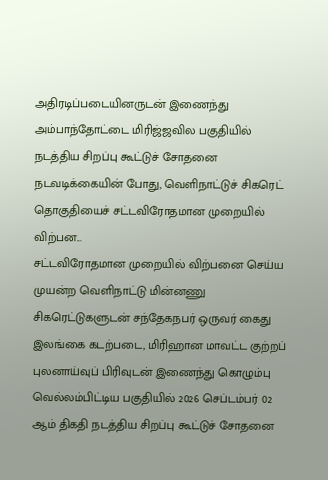அதிரடிப்படையினருடன் இணைந்து அம்பாந்தோட்டை மிரிஜ்ஜவில பகுதியில் நடத்திய சிறப்பு கூட்டுச் சோதனை நடவடிக்கையின் போது, வெளிநாட்டுச் சிகரெட் தொகுதியைச் சட்டவிரோதமான முறையில் விற்பன...
சட்டவிரோதமான முறையில் விற்பனை செய்ய முயன்ற வெளிநாட்டு மின்னணு சிகரெட்டுகளுடன் சந்தேகநபர் ஒருவர் கைது
இலங்கை கடற்படை, மிரிஹான மாவட்ட குற்றப் புலனாய்வுப் பிரிவுடன் இணைந்து கொழும்பு வெல்லம்பிட்டிய பகுதியில் 2026 செப்டம்பர் 02 ஆம் திகதி நடத்திய சிறப்பு கூட்டுச் சோதனை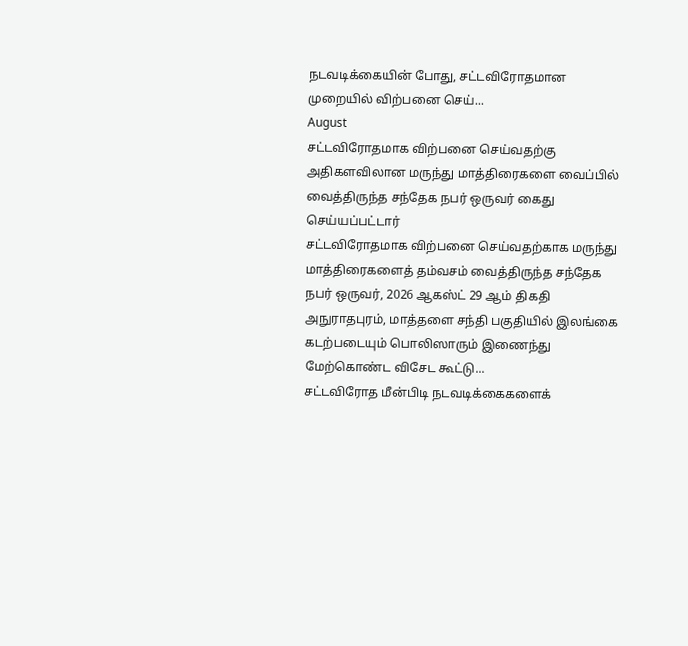நடவடிக்கையின் போது, சட்டவிரோதமான முறையில் விற்பனை செய்...
August
சட்டவிரோதமாக விற்பனை செய்வதற்கு அதிகளவிலான மருந்து மாத்திரைகளை வைப்பில் வைத்திருந்த சந்தேக நபர் ஒருவர் கைது செய்யப்பட்டார்
சட்டவிரோதமாக விற்பனை செய்வதற்காக மருந்து மாத்திரைகளைத் தம்வசம் வைத்திருந்த சந்தேக நபர் ஒருவர், 2026 ஆகஸ்ட் 29 ஆம் திகதி அநுராதபுரம், மாத்தளை சந்தி பகுதியில் இலங்கை கடற்படையும் பொலிஸாரும் இணைந்து மேற்கொண்ட விசேட கூட்டு...
சட்டவிரோத மீன்பிடி நடவடிக்கைகளைக்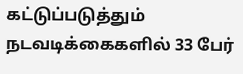கட்டுப்படுத்தும் நடவடிக்கைகளில் 33 பேர்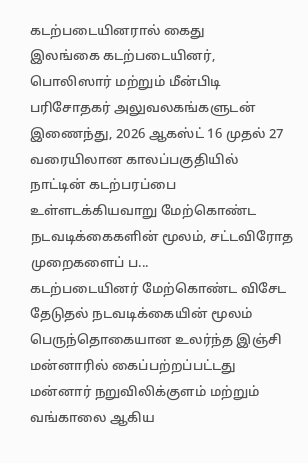கடற்படையினரால் கைது
இலங்கை கடற்படையினர், பொலிஸார் மற்றும் மீன்பிடி பரிசோதகர் அலுவலகங்களுடன் இணைந்து, 2026 ஆகஸ்ட் 16 முதல் 27 வரையிலான காலப்பகுதியில் நாட்டின் கடற்பரப்பை உள்ளடக்கியவாறு மேற்கொண்ட நடவடிக்கைகளின் மூலம், சட்டவிரோத முறைகளைப் ப...
கடற்படையினர் மேற்கொண்ட விசேட தேடுதல் நடவடிக்கையின் மூலம் பெருந்தொகையான உலர்ந்த இஞ்சி மன்னாரில் கைப்பற்றப்பட்டது
மன்னார் நறுவிலிக்குளம் மற்றும் வங்காலை ஆகிய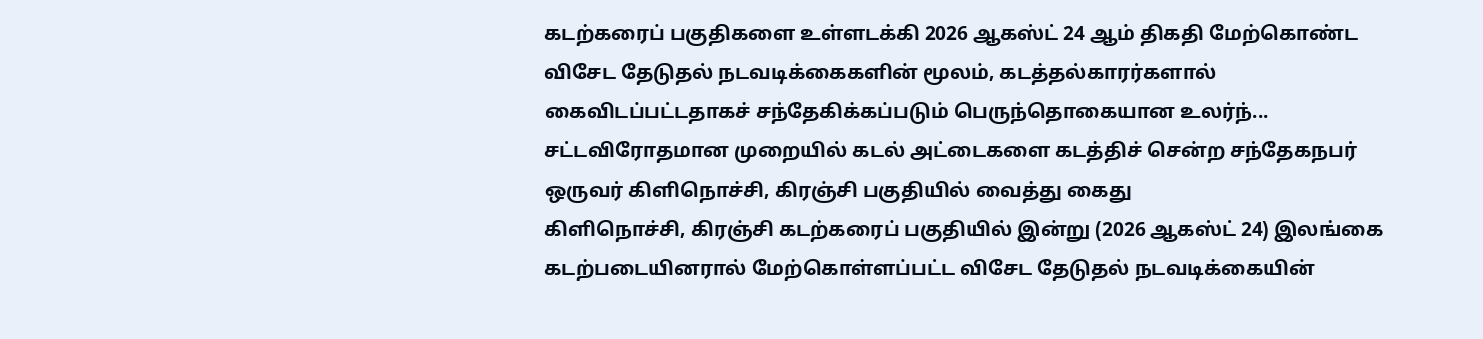கடற்கரைப் பகுதிகளை உள்ளடக்கி 2026 ஆகஸ்ட் 24 ஆம் திகதி மேற்கொண்ட விசேட தேடுதல் நடவடிக்கைகளின் மூலம், கடத்தல்காரர்களால் கைவிடப்பட்டதாகச் சந்தேகிக்கப்படும் பெருந்தொகையான உலர்ந்...
சட்டவிரோதமான முறையில் கடல் அட்டைகளை கடத்திச் சென்ற சந்தேகநபர் ஒருவர் கிளிநொச்சி, கிரஞ்சி பகுதியில் வைத்து கைது
கிளிநொச்சி, கிரஞ்சி கடற்கரைப் பகுதியில் இன்று (2026 ஆகஸ்ட் 24) இலங்கை கடற்படையினரால் மேற்கொள்ளப்பட்ட விசேட தேடுதல் நடவடிக்கையின்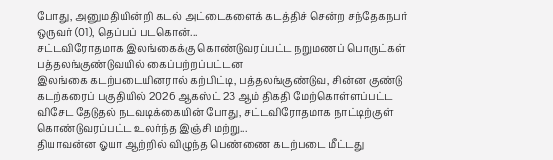போது, அனுமதியின்றி கடல் அட்டைகளைக் கடத்திச் சென்ற சந்தேகநபர் ஒருவர் (01), தெப்பப் படகொன்...
சட்டவிரோதமாக இலங்கைக்கு கொண்டுவரப்பட்ட நறுமணப் பொருட்கள் பத்தலங்குண்டுவயில் கைப்பற்றப்பட்டன
இலங்கை கடற்படையினரால் கற்பிட்டி, பத்தலங்குண்டுவ, சின்ன குண்டு கடற்கரைப் பகுதியில் 2026 ஆகஸ்ட் 23 ஆம் திகதி மேற்கொள்ளப்பட்ட விசேட தேடுதல் நடவடிக்கையின் போது, சட்டவிரோதமாக நாட்டிற்குள் கொண்டுவரப்பட்ட உலர்ந்த இஞ்சி மற்று...
தியாவன்ன ஓயா ஆற்றில் விழுந்த பெண்ணை கடற்படை மீட்டது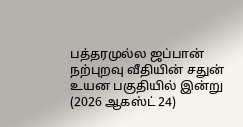பத்தரமுல்ல ஜப்பான் நற்புறவு வீதியின் சதுன் உயன பகுதியில் இன்று (2026 ஆகஸ்ட் 24)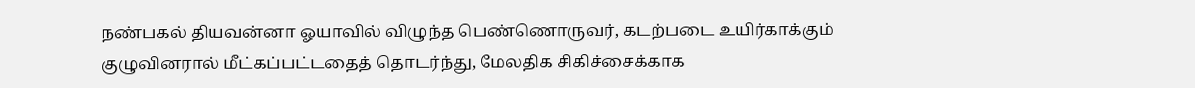நண்பகல் தியவன்னா ஓயாவில் விழுந்த பெண்ணொருவர், கடற்படை உயிர்காக்கும் குழுவினரால் மீட்கப்பட்டதைத் தொடர்ந்து, மேலதிக சிகிச்சைக்காக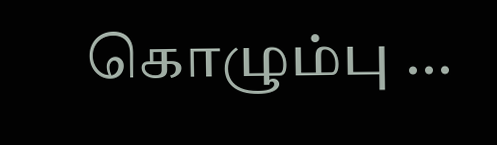கொழும்பு ...